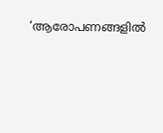‘ആരോപണങ്ങളിൽ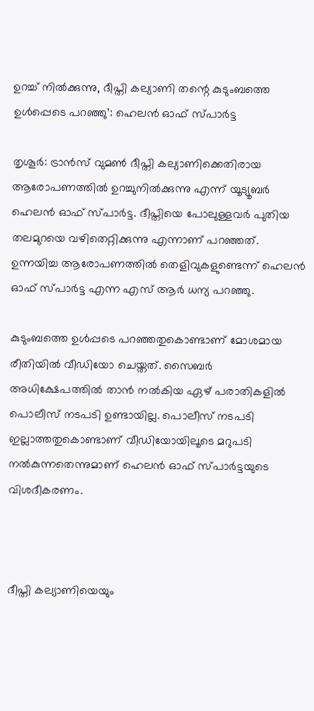ഉറച്ച് നിൽക്കുന്നു, ദീപ്തി കല്യാണി തന്റെ കുടുംബത്തെ ഉള്‍പ്പെടെ പറഞ്ഞു’: ഹെലൻ ഓഫ് സ്പാർട്ട

തൃശൂര്‍: ട്രാന്‍സ് വുമണ്‍ ദീപ്തി കല്യാണിക്കെതിരായ ആരോപണത്തില്‍ ഉറച്ചുനില്‍ക്കുന്നു എന്ന് യൂട്യൂബര്‍ ഹെലന്‍ ഓഫ് സ്പാര്‍ട്ട. ദീപ്തിയെ പോലുള്ളവര്‍ പുതിയ തലമുറയെ വഴിതെറ്റിക്കുന്നു എന്നാണ് പറഞ്ഞത്. ഉന്നയിച്ച ആരോപണത്തില്‍ തെളിവുകളുണ്ടെന്ന് ഹെലന്‍ ഓഫ് സ്പാര്‍ട്ട എന്ന എസ് ആര്‍ ധന്യ പറഞ്ഞു.

കുടുംബത്തെ ഉള്‍പ്പടെ പറഞ്ഞതുകൊണ്ടാണ് മോശമായ രീതിയില്‍ വീഡിയോ ചെയ്തത്. സൈബര്‍ അധിക്ഷേപത്തില്‍ താന്‍ നല്‍കിയ ഏഴ് പരാതികളില്‍ പൊലീസ് നടപടി ഉണ്ടായില്ല. പൊലീസ് നടപടി ഇല്ലാത്തതുകൊണ്ടാണ് വീഡിയോയിലൂടെ മറുപടി നല്‍കുന്നതെന്നുമാണ് ഹെലന്‍ ഓഫ് സ്പാര്‍ട്ടയുടെ വിശദീകരണം.



ദീപ്തി കല്യാണിയെയും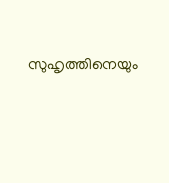സുഹൃത്തിനെയും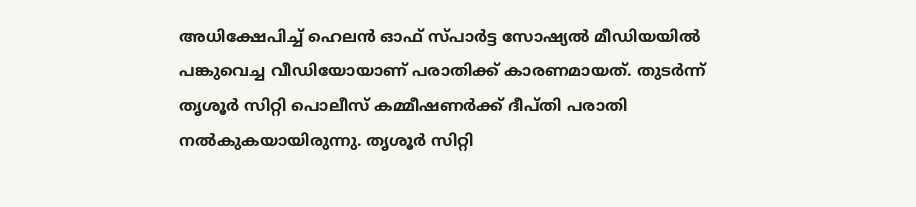അധിക്ഷേപിച്ച് ഹെലന്‍ ഓഫ് സ്പാര്‍ട്ട സോഷ്യല്‍ മീഡിയയില്‍ പങ്കുവെച്ച വീഡിയോയാണ് പരാതിക്ക് കാരണമായത്. തുടര്‍ന്ന് തൃശൂര്‍ സിറ്റി പൊലീസ് കമ്മീഷണര്‍ക്ക് ദീപ്തി പരാതി നല്‍കുകയായിരുന്നു. തൃശൂര്‍ സിറ്റി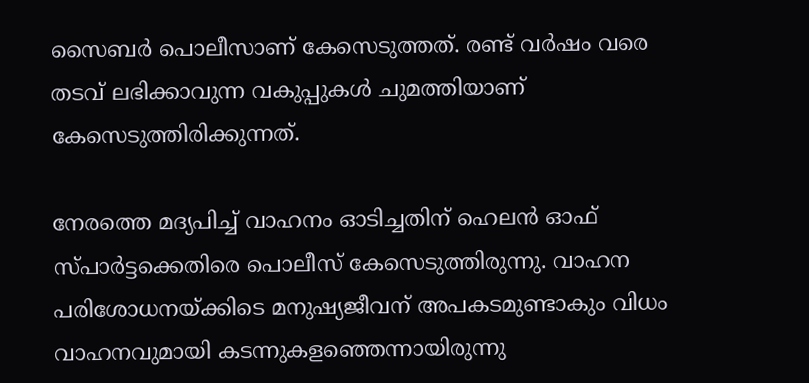സൈബര്‍ പൊലീസാണ് കേസെടുത്തത്. രണ്ട് വര്‍ഷം വരെ തടവ് ലഭിക്കാവുന്ന വകുപ്പുകള്‍ ചുമത്തിയാണ് കേസെടുത്തിരിക്കുന്നത്.

നേരത്തെ മദ്യപിച്ച് വാഹനം ഓടിച്ചതിന് ഹെലന്‍ ഓഫ് സ്പാര്‍ട്ടക്കെതിരെ പൊലീസ് കേസെടുത്തിരുന്നു. വാഹന പരിശോധനയ്ക്കിടെ മനുഷ്യജീവന് അപകടമുണ്ടാകും വിധം വാഹനവുമായി കടന്നുകളഞ്ഞെന്നായിരുന്നു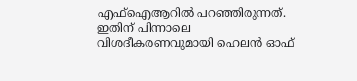എഫ്ഐആറില്‍ പറഞ്ഞിരുന്നത്. ഇതിന് പിന്നാലെ വിശദീകരണവുമായി ഹെലന്‍ ഓഫ്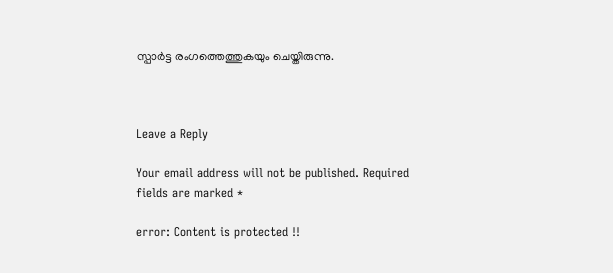സ്പാര്‍ട്ട രംഗത്തെത്തുകയും ചെയ്തിരുന്നു.



Leave a Reply

Your email address will not be published. Required fields are marked *

error: Content is protected !!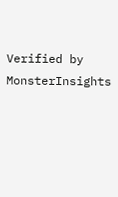Verified by MonsterInsights